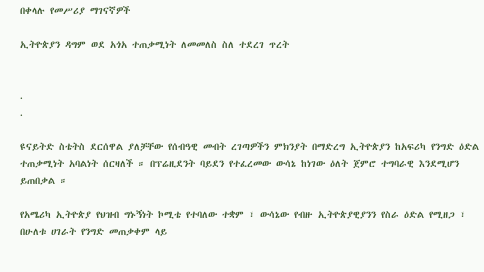በቀላሉ የመሥሪያ ማገናኛዎች

ኢትዮጵያን ዳግም ወደ አጎአ ተጠቃሚነት ለመመለስ ስለ ተደረገ ጥረት


.
.

ዩናይትድ ስቴትስ ደርሰዋል ያለቻቸው የሰብዓዊ መብት ረገጣዎችን ምክንያት በማድረግ ኢትዮጵያን ከአፍሪካ የንግድ ዕድል ተጠቃሚነት አባልነት ሰርዛለች ። በፕሬዚደንት ባይደን የተፈረመው ውሳኔ ከነገው ዕለት ጀምሮ ተግባራዊ እንደሚሆን ይጠበቃል ።

የአሜሪካ ኢትዮጵያ የህዝብ ግኑኝነት ኮሚቴ የተባለው ተቋም ፣ ውሳኔው የብዙ ኢትዮጵያዊያንን የስራ ዕድል የሚዘጋ ፣ በሁለቱ ሀገራት የንግድ መጠቃቀም ላይ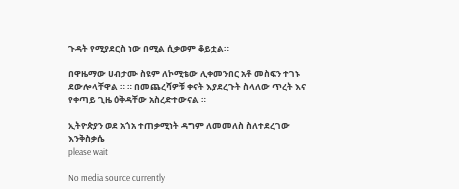ጉዳት የሚያደርስ ነው በሚል ሲቃወም ቆይቷል።

በዋዜማው ሀብታሙ ስዩም ለኮሚቴው ሊቀመንበር አቶ መስፍን ተገኑ ደውሎላቸዋል ። ። በመጨረሻዎቹ ቀናት እያደረጉት ስላለው ጥረት እና የቀጣይ ጊዜ ዕቅዳቸው አስረድተውናል ።

ኢትዮጵያን ወደ አጎአ ተጠቃሚነት ዳግም ለመመለስ ስለተደረገው እንቅስቃሴ
please wait

No media source currently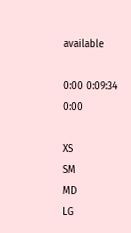available

0:00 0:09:34 0:00

XS
SM
MD
LG